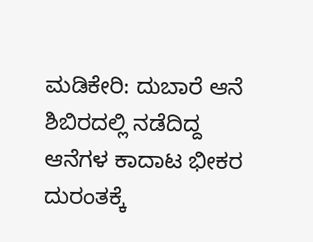ಮಡಿಕೇರಿ: ದುಬಾರೆ ಆನೆ ಶಿಬಿರದಲ್ಲಿ ನಡೆದಿದ್ದ ಆನೆಗಳ ಕಾದಾಟ ಭೀಕರ ದುರಂತಕ್ಕೆ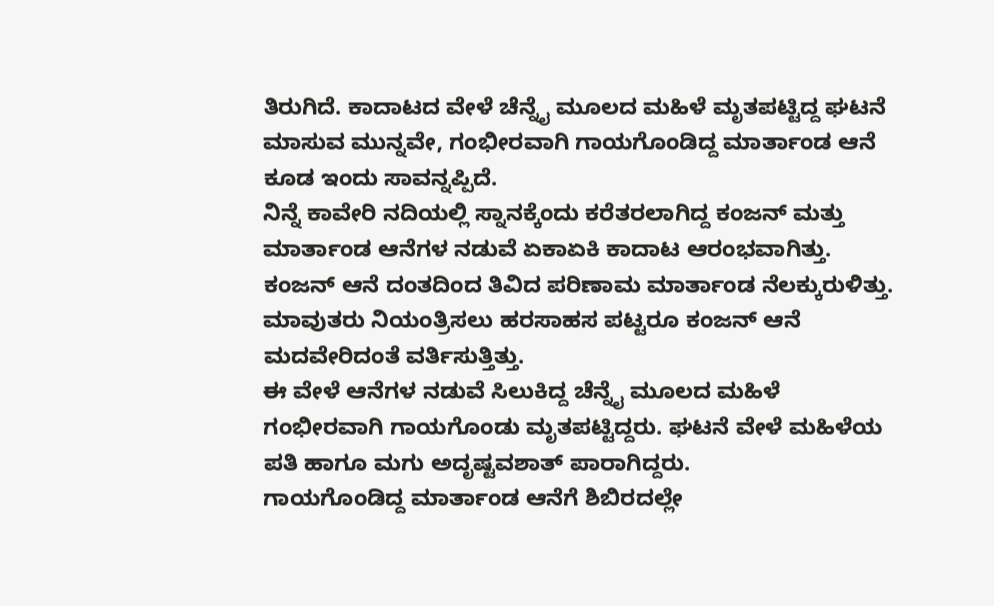ತಿರುಗಿದೆ. ಕಾದಾಟದ ವೇಳೆ ಚೆನ್ನೈ ಮೂಲದ ಮಹಿಳೆ ಮೃತಪಟ್ಟಿದ್ದ ಘಟನೆ ಮಾಸುವ ಮುನ್ನವೇ, ಗಂಭೀರವಾಗಿ ಗಾಯಗೊಂಡಿದ್ದ ಮಾರ್ತಾಂಡ ಆನೆ ಕೂಡ ಇಂದು ಸಾವನ್ನಪ್ಪಿದೆ.
ನಿನ್ನೆ ಕಾವೇರಿ ನದಿಯಲ್ಲಿ ಸ್ನಾನಕ್ಕೆಂದು ಕರೆತರಲಾಗಿದ್ದ ಕಂಜನ್ ಮತ್ತು ಮಾರ್ತಾಂಡ ಆನೆಗಳ ನಡುವೆ ಏಕಾಏಕಿ ಕಾದಾಟ ಆರಂಭವಾಗಿತ್ತು. ಕಂಜನ್ ಆನೆ ದಂತದಿಂದ ತಿವಿದ ಪರಿಣಾಮ ಮಾರ್ತಾಂಡ ನೆಲಕ್ಕುರುಳಿತ್ತು. ಮಾವುತರು ನಿಯಂತ್ರಿಸಲು ಹರಸಾಹಸ ಪಟ್ಟರೂ ಕಂಜನ್ ಆನೆ ಮದವೇರಿದಂತೆ ವರ್ತಿಸುತ್ತಿತ್ತು.
ಈ ವೇಳೆ ಆನೆಗಳ ನಡುವೆ ಸಿಲುಕಿದ್ದ ಚೆನ್ನೈ ಮೂಲದ ಮಹಿಳೆ ಗಂಭೀರವಾಗಿ ಗಾಯಗೊಂಡು ಮೃತಪಟ್ಟಿದ್ದರು. ಘಟನೆ ವೇಳೆ ಮಹಿಳೆಯ ಪತಿ ಹಾಗೂ ಮಗು ಅದೃಷ್ಟವಶಾತ್ ಪಾರಾಗಿದ್ದರು.
ಗಾಯಗೊಂಡಿದ್ದ ಮಾರ್ತಾಂಡ ಆನೆಗೆ ಶಿಬಿರದಲ್ಲೇ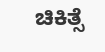ಚಿಕಿತ್ಸೆ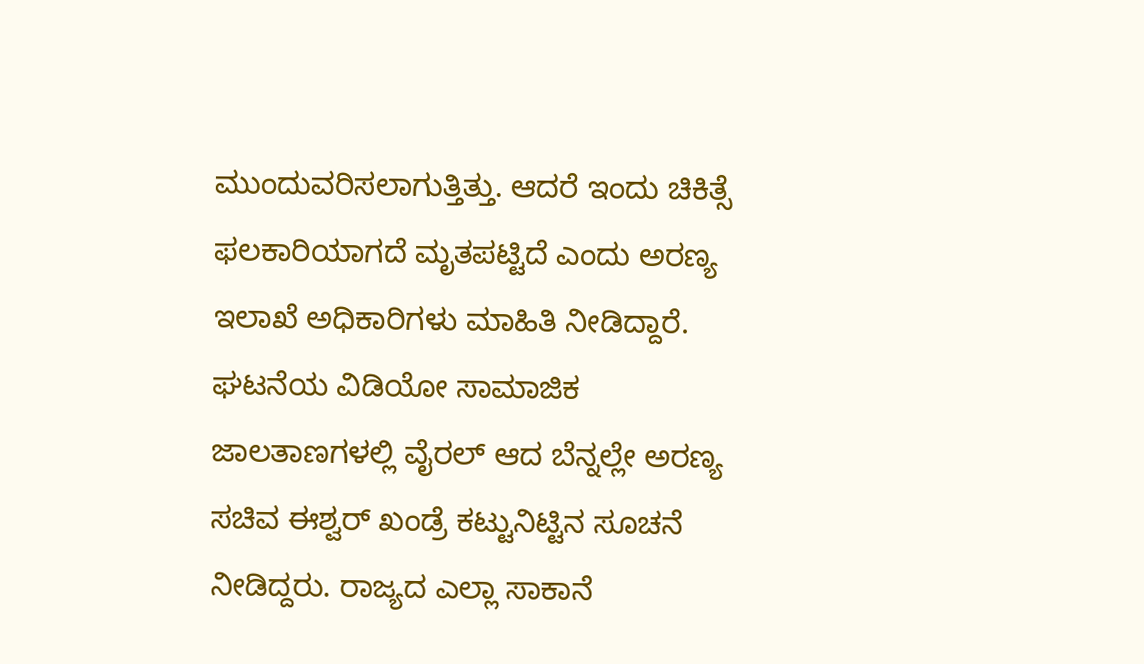ಮುಂದುವರಿಸಲಾಗುತ್ತಿತ್ತು. ಆದರೆ ಇಂದು ಚಿಕಿತ್ಸೆ ಫಲಕಾರಿಯಾಗದೆ ಮೃತಪಟ್ಟಿದೆ ಎಂದು ಅರಣ್ಯ ಇಲಾಖೆ ಅಧಿಕಾರಿಗಳು ಮಾಹಿತಿ ನೀಡಿದ್ದಾರೆ.
ಘಟನೆಯ ವಿಡಿಯೋ ಸಾಮಾಜಿಕ ಜಾಲತಾಣಗಳಲ್ಲಿ ವೈರಲ್ ಆದ ಬೆನ್ನಲ್ಲೇ ಅರಣ್ಯ ಸಚಿವ ಈಶ್ವರ್ ಖಂಡ್ರೆ ಕಟ್ಟುನಿಟ್ಟಿನ ಸೂಚನೆ ನೀಡಿದ್ದರು. ರಾಜ್ಯದ ಎಲ್ಲಾ ಸಾಕಾನೆ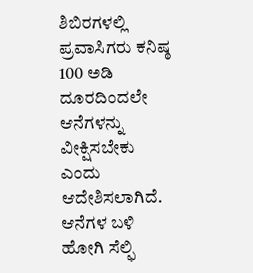ಶಿಬಿರಗಳಲ್ಲಿ ಪ್ರವಾಸಿಗರು ಕನಿಷ್ಠ 100 ಅಡಿ ದೂರದಿಂದಲೇ ಆನೆಗಳನ್ನು ವೀಕ್ಷಿಸಬೇಕು ಎಂದು ಆದೇಶಿಸಲಾಗಿದೆ.
ಆನೆಗಳ ಬಳಿ ಹೋಗಿ ಸೆಲ್ಫಿ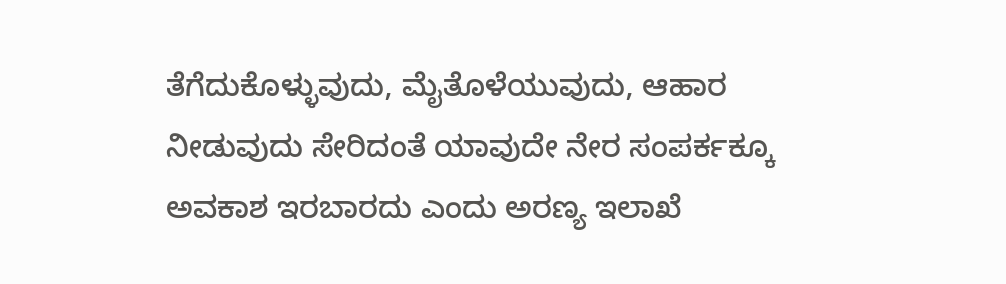ತೆಗೆದುಕೊಳ್ಳುವುದು, ಮೈತೊಳೆಯುವುದು, ಆಹಾರ ನೀಡುವುದು ಸೇರಿದಂತೆ ಯಾವುದೇ ನೇರ ಸಂಪರ್ಕಕ್ಕೂ ಅವಕಾಶ ಇರಬಾರದು ಎಂದು ಅರಣ್ಯ ಇಲಾಖೆ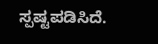ಸ್ಪಷ್ಟಪಡಿಸಿದೆ.